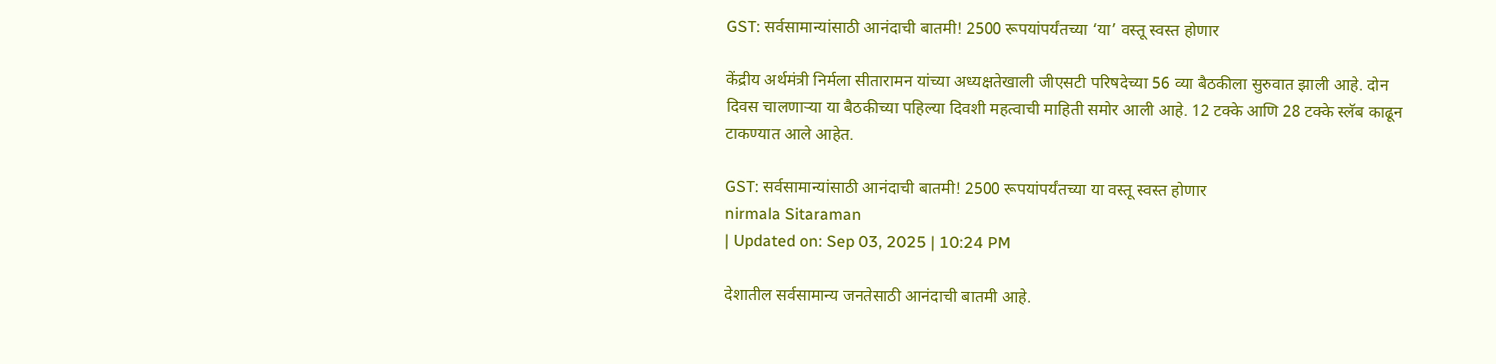GST: सर्वसामान्यांसाठी आनंदाची बातमी! 2500 रूपयांपर्यंतच्या ‘या’ वस्तू स्वस्त होणार

केंद्रीय अर्थमंत्री निर्मला सीतारामन यांच्या अध्यक्षतेखाली जीएसटी परिषदेच्या 56 व्या बैठकीला सुरुवात झाली आहे. दोन दिवस चालणाऱ्या या बैठकीच्या पहिल्या दिवशी महत्वाची माहिती समोर आली आहे. 12 टक्के आणि 28 टक्के स्लॅब काढून टाकण्यात आले आहेत.

GST: सर्वसामान्यांसाठी आनंदाची बातमी! 2500 रूपयांपर्यंतच्या या वस्तू स्वस्त होणार
nirmala Sitaraman
| Updated on: Sep 03, 2025 | 10:24 PM

देशातील सर्वसामान्य जनतेसाठी आनंदाची बातमी आहे.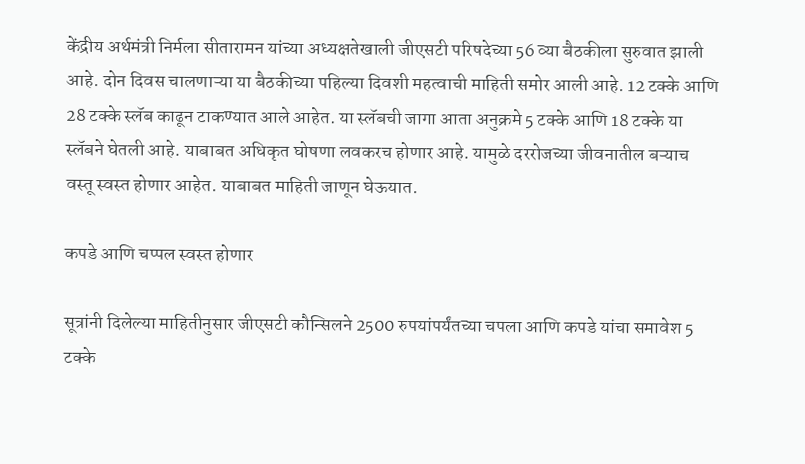केंद्रीय अर्थमंत्री निर्मला सीतारामन यांच्या अध्यक्षतेखाली जीएसटी परिषदेच्या 56 व्या बैठकीला सुरुवात झाली आहे. दोन दिवस चालणाऱ्या या बैठकीच्या पहिल्या दिवशी महत्वाची माहिती समोर आली आहे. 12 टक्के आणि 28 टक्के स्लॅब काढून टाकण्यात आले आहेत. या स्लॅबची जागा आता अनुक्रमे 5 टक्के आणि 18 टक्के या स्लॅबने घेतली आहे. याबाबत अधिकृत घोषणा लवकरच होणार आहे. यामुळे दररोजच्या जीवनातील बऱ्याच वस्तू स्वस्त होणार आहेत. याबाबत माहिती जाणून घेऊयात.

कपडे आणि चप्पल स्वस्त होणार

सूत्रांनी दिलेल्या माहितीनुसार जीएसटी कौन्सिलने 2500 रुपयांपर्यंतच्या चपला आणि कपडे यांचा समावेश 5 टक्के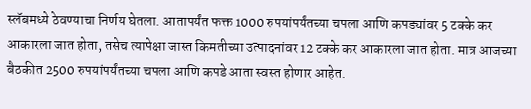स्लॅबमध्ये ठेवण्याचा निर्णय घेतला. आतापर्यंत फक्त 1000 रुपयांपर्यंतच्या चपला आणि कपड्यांवर 5 टक्के कर आकारला जात होता, तसेच त्यापेक्षा जास्त किमतीच्या उत्पादनांवर 12 टक्के कर आकारला जात होता. मात्र आजच्या बैठकीत 2500 रुपयांपर्यंतच्या चपला आणि कपडे आता स्वस्त होणार आहेत.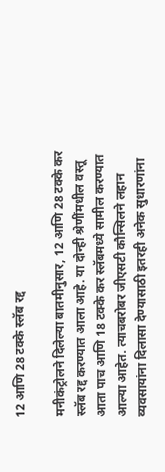12 आणि 28 टक्के स्लॅब रद्द

मनीकंट्रोलने दिलेल्या बातमीनुसार, 12 आणि 28 टक्के कर स्लॅब रद्द करण्यात आला आहे. या दोन्ही श्रेणींमधील वस्तू आता पाच आणि 18 टक्के कर स्लॅबमध्ये सामील करण्यात आल्या आहेत. त्याचबरोबर जीएसटी कौन्सिलने लहान व्यवसायांना दिलासा देण्यासाठी इतरही अनेक सुधारणांना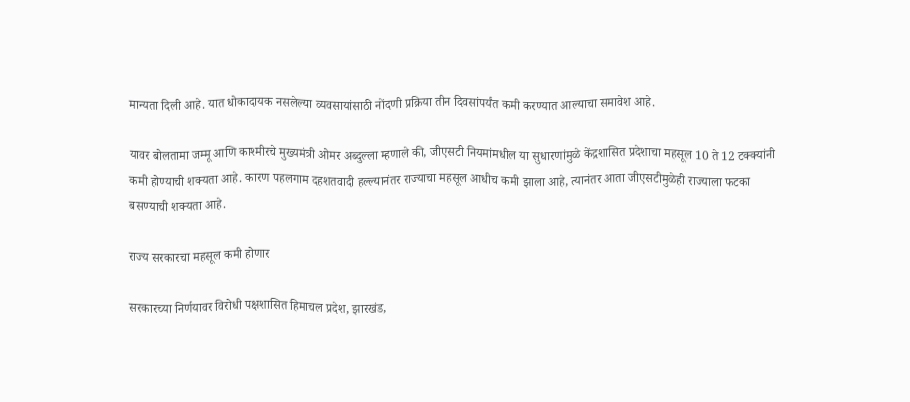मान्यता दिली आहे. यात धोकादायक नसलेल्या व्यवसायांसाठी नोंदणी प्रक्रिया तीन दिवसांपर्यंत कमी करण्यात आल्याचा समावेश आहे.

यावर बोलतामा जम्मू आणि काश्मीरचे मुख्यमंत्री ओमर अब्दुल्ला म्हणाले की, जीएसटी नियमांमधील या सुधारणांमुळे केंद्रशासित प्रदेशाचा महसूल 10 ते 12 टक्क्यांनी कमी होण्याची शक्यता आहे. कारण पहलगाम दहशतवादी हल्ल्यानंतर राज्याचा महसूल आधीच कमी झाला आहे, त्यानंतर आता जीएसटीमुळेही राज्याला फटका बसण्याची शक्यता आहे.

राज्य सरकारचा महसूल कमी होणार

सरकारच्या निर्णयावर विरोधी पक्षशासित हिमाचल प्रदेश, झारखंड,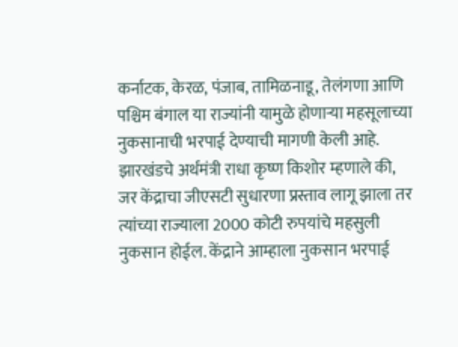कर्नाटक, केरळ, पंजाब, तामिळनाडू, तेलंगणा आणि पश्चिम बंगाल या राज्यांनी यामुळे होणाऱ्या महसूलाच्या नुकसानाची भरपाई देण्याची मागणी केली आहे. झारखंडचे अर्थमंत्री राधा कृष्ण किशोर म्हणाले की, जर केंद्राचा जीएसटी सुधारणा प्रस्ताव लागू झाला तर त्यांच्या राज्याला 2000 कोटी रुपयांचे महसुली नुकसान होईल. केंद्राने आम्हाला नुकसान भरपाई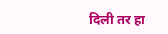दिली तर हा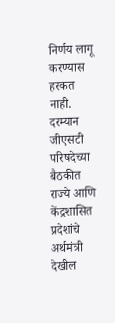निर्णय लागू करण्यास हरकत नाही. दरम्यान जीएसटी परिषदेच्या बैठकीत राज्ये आणि केंद्रशासित प्रदेशांचे अर्थमंत्री देखील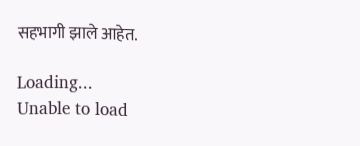सहभागी झाले आहेत.

Loading...
Unable to load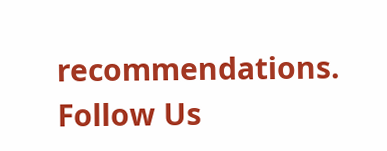recommendations.
Follow Us